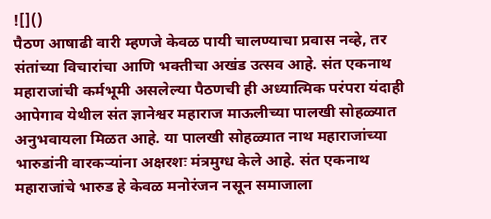![]()
पैठण आषाढी वारी म्हणजे केवळ पायी चालण्याचा प्रवास नव्हे, तर संतांच्या विचारांचा आणि भक्तीचा अखंड उत्सव आहे. संत एकनाथ महाराजांची कर्मभूमी असलेल्या पैठणची ही अध्यात्मिक परंपरा यंदाही आपेगाव येथील संत ज्ञानेश्वर महाराज माऊलीच्या पालखी सोहळ्यात अनुभवायला मिळत आहे. या पालखी सोहळ्यात नाथ महाराजांच्या भारुडांनी वारकऱ्यांना अक्षरशः मंत्रमुग्ध केले आहे. संत एकनाथ महाराजांचे भारुड हे केवळ मनोरंजन नसून समाजाला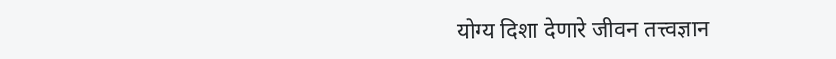योग्य दिशा देणारे जीवन तत्त्वज्ञान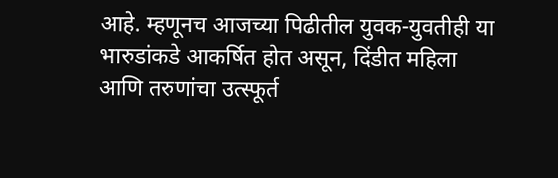आहे. म्हणूनच आजच्या पिढीतील युवक-युवतीही या भारुडांकडे आकर्षित होत असून, दिंडीत महिला आणि तरुणांचा उत्स्फूर्त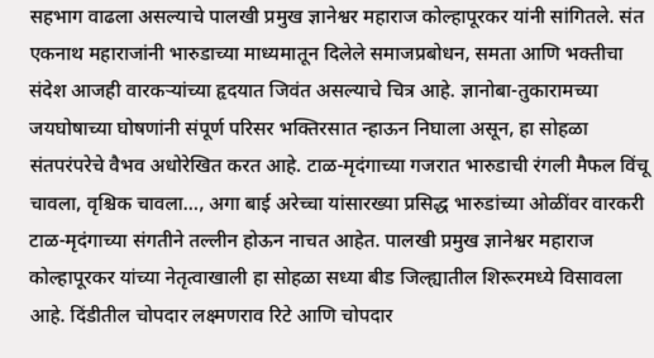सहभाग वाढला असल्याचे पालखी प्रमुख ज्ञानेश्वर महाराज कोल्हापूरकर यांनी सांगितले. संत एकनाथ महाराजांनी भारुडाच्या माध्यमातून दिलेले समाजप्रबोधन, समता आणि भक्तीचा संदेश आजही वारकऱ्यांच्या हृदयात जिवंत असल्याचे चित्र आहे. ज्ञानोबा-तुकारामच्या जयघोषाच्या घोषणांनी संपूर्ण परिसर भक्तिरसात न्हाऊन निघाला असून, हा सोहळा संतपरंपरेचे वैभव अधोरेखित करत आहे. टाळ-मृदंगाच्या गजरात भारुडाची रंगली मैफल विंचू चावला, वृश्चिक चावला…, अगा बाई अरेच्चा यांसारख्या प्रसिद्ध भारुडांच्या ओळींवर वारकरी टाळ-मृदंगाच्या संगतीने तल्लीन होऊन नाचत आहेत. पालखी प्रमुख ज्ञानेश्वर महाराज कोल्हापूरकर यांच्या नेतृत्वाखाली हा सोहळा सध्या बीड जिल्ह्यातील शिरूरमध्ये विसावला आहे. दिंडीतील चोपदार लक्ष्मणराव रिटे आणि चोपदार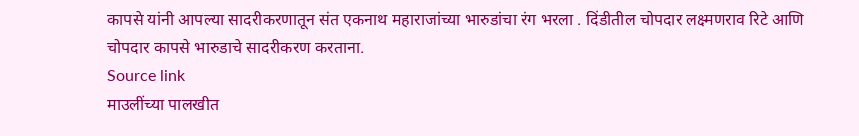कापसे यांनी आपल्या सादरीकरणातून संत एकनाथ महाराजांच्या भारुडांचा रंग भरला . दिंडीतील चोपदार लक्ष्मणराव रिटे आणि चोपदार कापसे भारुडाचे सादरीकरण करताना.
Source link
माउलींच्या पालखीत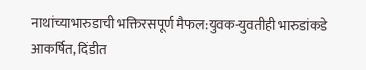नाथांच्याभारुडाची भक्तिरसपूर्ण मैफल:युवक-युवतीही भारुडांकडे आकर्षित, दिंडीत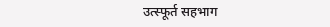उत्स्फूर्त सहभाग